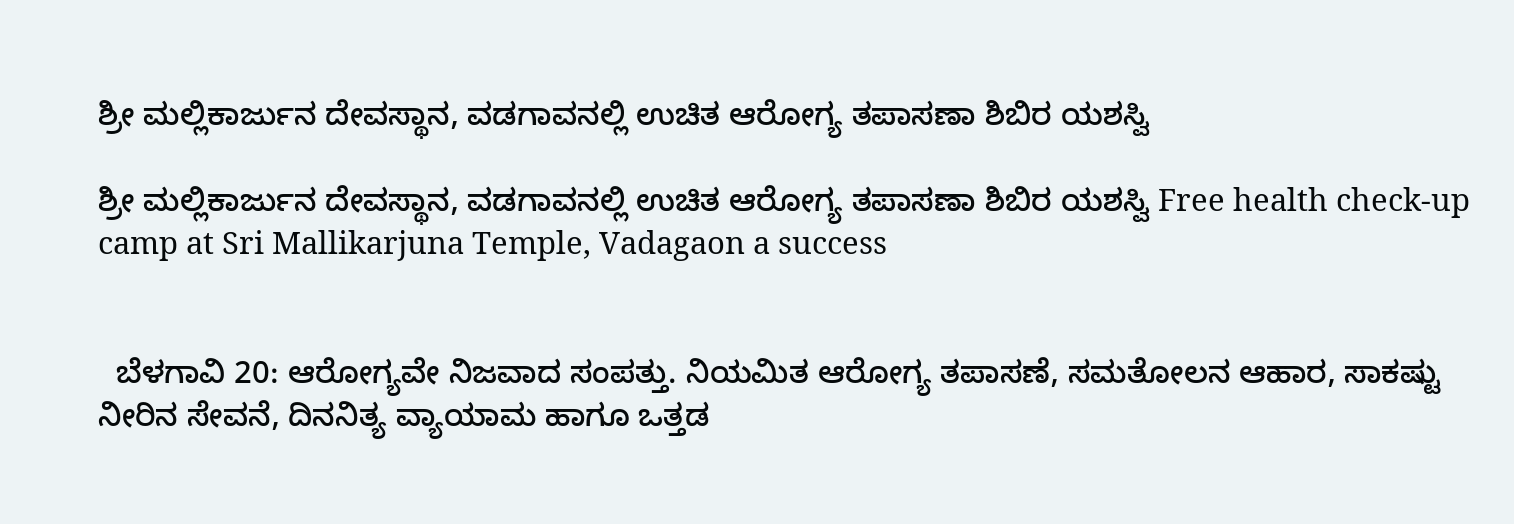ಶ್ರೀ ಮಲ್ಲಿಕಾರ್ಜುನ ದೇವಸ್ಥಾನ, ವಡಗಾವನಲ್ಲಿ ಉಚಿತ ಆರೋಗ್ಯ ತಪಾಸಣಾ ಶಿಬಿರ ಯಶಸ್ವಿ

ಶ್ರೀ ಮಲ್ಲಿಕಾರ್ಜುನ ದೇವಸ್ಥಾನ, ವಡಗಾವನಲ್ಲಿ ಉಚಿತ ಆರೋಗ್ಯ ತಪಾಸಣಾ ಶಿಬಿರ ಯಶಸ್ವಿ Free health check-up camp at Sri Mallikarjuna Temple, Vadagaon a success


  ಬೆಳಗಾವಿ 20: ಆರೋಗ್ಯವೇ ನಿಜವಾದ ಸಂಪತ್ತು. ನಿಯಮಿತ ಆರೋಗ್ಯ ತಪಾಸಣೆ, ಸಮತೋಲನ ಆಹಾರ, ಸಾಕಷ್ಟು ನೀರಿನ ಸೇವನೆ, ದಿನನಿತ್ಯ ವ್ಯಾಯಾಮ ಹಾಗೂ ಒತ್ತಡ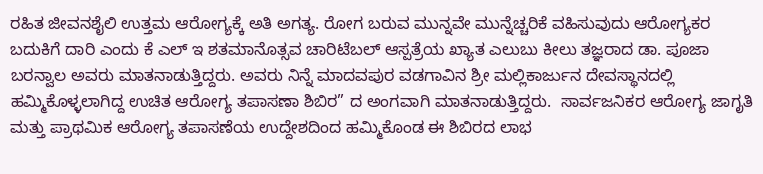ರಹಿತ ಜೀವನಶೈಲಿ ಉತ್ತಮ ಆರೋಗ್ಯಕ್ಕೆ ಅತಿ ಅಗತ್ಯ. ರೋಗ ಬರುವ ಮುನ್ನವೇ ಮುನ್ನೆಚ್ಚರಿಕೆ ವಹಿಸುವುದು ಆರೋಗ್ಯಕರ ಬದುಕಿಗೆ ದಾರಿ ಎಂದು ಕೆ ಎಲ್ ಇ ಶತಮಾನೊತ್ಸವ ಚಾರಿಟೆಬಲ್ ಆಸ್ಪತ್ರೆಯ ಖ್ಯಾತ ಎಲುಬು ಕೀಲು ತಜ್ಞರಾದ ಡಾ. ಪೂಜಾ ಬರನ್ವಾಲ ಅವರು ಮಾತನಾಡುತ್ತಿದ್ದರು. ಅವರು ನಿನ್ನೆ ಮಾದವಪುರ ವಡಗಾವಿನ ಶ್ರೀ ಮಲ್ಲಿಕಾರ್ಜುನ ದೇವಸ್ಥಾನದಲ್ಲಿ ಹಮ್ಮಿಕೊಳ್ಳಲಾಗಿದ್ದ ಉಚಿತ ಆರೋಗ್ಯ ತಪಾಸಣಾ ಶಿಬಿರ” ದ ಅಂಗವಾಗಿ ಮಾತನಾಡುತ್ತಿದ್ದರು.  ಸಾರ್ವಜನಿಕರ ಆರೋಗ್ಯ ಜಾಗೃತಿ ಮತ್ತು ಪ್ರಾಥಮಿಕ ಆರೋಗ್ಯ ತಪಾಸಣೆಯ ಉದ್ದೇಶದಿಂದ ಹಮ್ಮಿಕೊಂಡ ಈ ಶಿಬಿರದ ಲಾಭ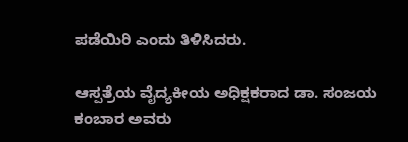ಪಡೆಯಿರಿ ಎಂದು ತಿಳಿಸಿದರು.

ಆಸ್ಪತ್ರೆಯ ವೈದ್ಯಕೀಯ ಅಧಿಕ್ಷಕರಾದ ಡಾ. ಸಂಜಯ ಕಂಬಾರ ಅವರು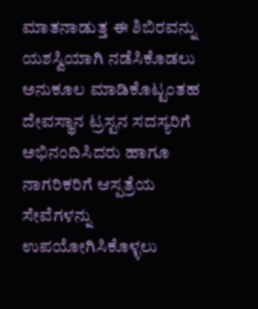ಮಾತನಾಡುತ್ತ ಈ ಶಿಬಿರವನ್ನು ಯಶಸ್ವಿಯಾಗಿ ನಡೆಸಿಕೊಡಲು ಅನುಕೂಲ ಮಾಡಿಕೊಟ್ಟಂತಹ ದೇವಸ್ಥಾನ ಟ್ರಸ್ಟನ ಸದಸ್ಯರಿಗೆ ಅಭಿನಂದಿಸಿದರು ಹಾಗೂ ನಾಗರಿಕರಿಗೆ ಆಸ್ಪತ್ರೆಯ ಸೇವೆಗಳನ್ನು ಉಪಯೋಗಿಸಿಕೊಳ್ಳಲು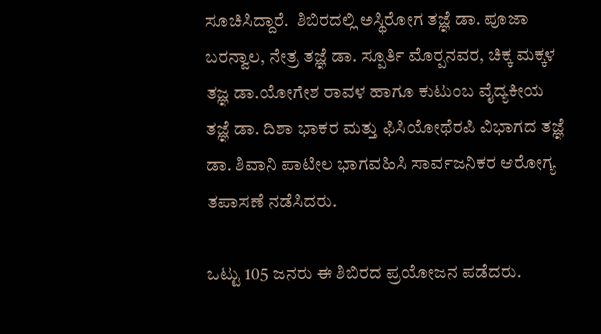ಸೂಚಿಸಿದ್ದಾರೆ.  ಶಿಬಿರದಲ್ಲಿ ಅಸ್ಥಿರೋಗ ತಜ್ಞೆ ಡಾ. ಪೂಜಾ ಬರನ್ವಾಲ, ನೇತ್ರ ತಜ್ಞೆ ಡಾ. ಸ್ಪೂರ್ತಿ ಮೊರ‍್ಪನವರ, ಚಿಕ್ಕ ಮಕ್ಕಳ ತಜ್ಞ ಡಾ.ಯೋಗೇಶ ರಾವಳ ಹಾಗೂ ಕುಟುಂಬ ವೈದ್ಯಕೀಯ ತಜ್ಞೆ ಡಾ. ದಿಶಾ ಭಾಕರ ಮತ್ತು ಫಿಸಿಯೋಥೆರಪಿ ವಿಭಾಗದ ತಜ್ಞೆ ಡಾ. ಶಿವಾನಿ ಪಾಟೀಲ ಭಾಗವಹಿಸಿ ಸಾರ್ವಜನಿಕರ ಆರೋಗ್ಯ ತಪಾಸಣೆ ನಡೆಸಿದರು.

ಒಟ್ಟು 105 ಜನರು ಈ ಶಿಬಿರದ ಪ್ರಯೋಜನ ಪಡೆದರು.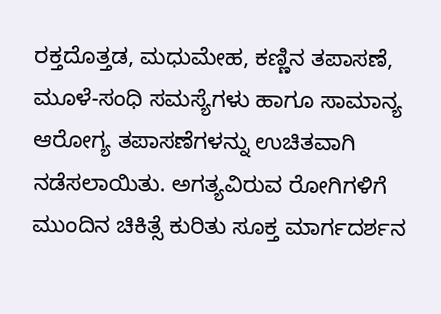ರಕ್ತದೊತ್ತಡ, ಮಧುಮೇಹ, ಕಣ್ಣಿನ ತಪಾಸಣೆ, ಮೂಳೆ-ಸಂಧಿ ಸಮಸ್ಯೆಗಳು ಹಾಗೂ ಸಾಮಾನ್ಯ ಆರೋಗ್ಯ ತಪಾಸಣೆಗಳನ್ನು ಉಚಿತವಾಗಿ ನಡೆಸಲಾಯಿತು. ಅಗತ್ಯವಿರುವ ರೋಗಿಗಳಿಗೆ ಮುಂದಿನ ಚಿಕಿತ್ಸೆ ಕುರಿತು ಸೂಕ್ತ ಮಾರ್ಗದರ್ಶನ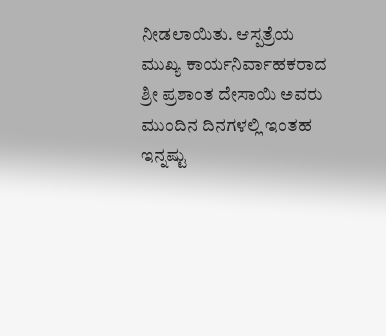ನೀಡಲಾಯಿತು. ಆಸ್ಪತ್ರೆಯ ಮುಖ್ಯ ಕಾರ್ಯನಿರ್ವಾಹಕರಾದ ಶ್ರೀ ಪ್ರಶಾಂತ ದೇಸಾಯಿ ಅವರು ಮುಂದಿನ ದಿನಗಳಲ್ಲಿ ಇಂತಹ ಇನ್ನಷ್ಟು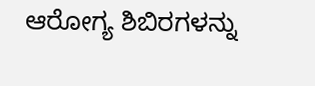ಆರೋಗ್ಯ ಶಿಬಿರಗಳನ್ನು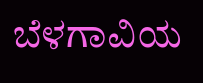ಬೆಳಗಾವಿಯ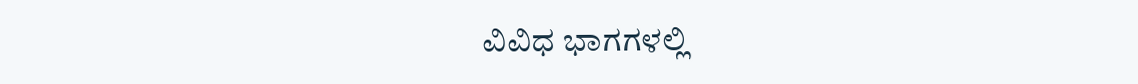ವಿವಿಧ ಭಾಗಗಳಲ್ಲಿ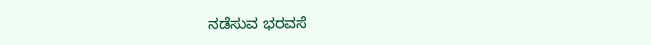ನಡೆಸುವ ಭರವಸೆ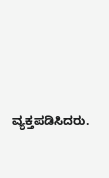ವ್ಯಕ್ತಪಡಿಸಿದರು.